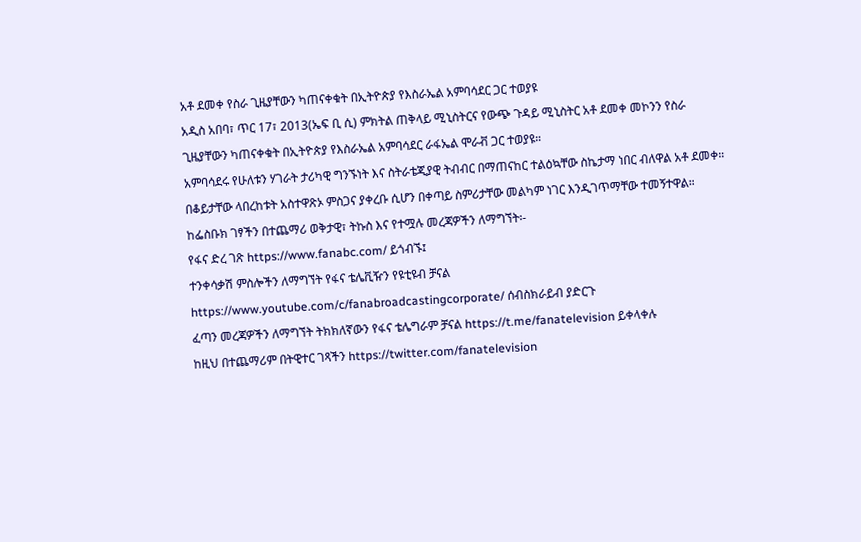አቶ ደመቀ የስራ ጊዜያቸውን ካጠናቀቁት በኢትዮጵያ የእስራኤል አምባሳደር ጋር ተወያዩ
አዲስ አበባ፣ ጥር 17፣ 2013(ኤፍ ቢ ሲ) ምክትል ጠቅላይ ሚኒስትርና የውጭ ጉዳይ ሚኒስትር አቶ ደመቀ መኮንን የስራ ጊዜያቸውን ካጠናቀቁት በኢትዮጵያ የእስራኤል አምባሳደር ራፋኤል ሞራቭ ጋር ተወያዩ።
አምባሳደሩ የሁለቱን ሃገራት ታሪካዊ ግንኙነት እና ስትራቴጂያዊ ትብብር በማጠናከር ተልዕኳቸው ስኬታማ ነበር ብለዋል አቶ ደመቀ።
በቆይታቸው ላበረከቱት አስተዋጽኦ ምስጋና ያቀረቡ ሲሆን በቀጣይ ስምሪታቸው መልካም ነገር እንዲገጥማቸው ተመኝተዋል።
ከፌስቡክ ገፃችን በተጨማሪ ወቅታዊ፣ ትኩስ እና የተሟሉ መረጃዎችን ለማግኘት፡-
የፋና ድረ ገጽ https://www.fanabc.com/ ይጎብኙ፤
ተንቀሳቃሽ ምስሎችን ለማግኘት የፋና ቴሌቪዥን የዩቲዩብ ቻናል https://www.youtube.com/c/fanabroadcastingcorporate/ ሰብስክራይብ ያድርጉ
ፈጣን መረጃዎችን ለማግኘት ትክክለኛውን የፋና ቴሌግራም ቻናል https://t.me/fanatelevision ይቀላቀሉ
ከዚህ በተጨማሪም በትዊተር ገጻችን https://twitter.com/fanatelevision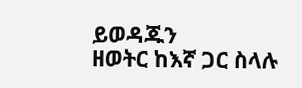ይወዳጁን
ዘወትር ከእኛ ጋር ስላሉ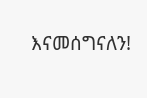እናመሰግናለን!